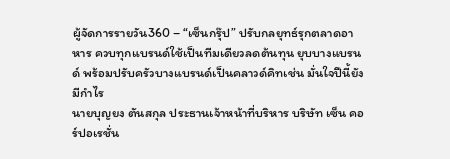ผู้จัดการรายวัน360 – “เซ็นกรุ๊ป” ปรับกลยุทธ์รุกตลาดอาหาร ควบทุกแบรนด์ใช้เป็นทีมเดียวลดต้นทุน ยุบบางแบรนด์ พร้อมปรับครัวบางแบรนด์เป็นคลาวด์คิทเช่น มั่นใจปีนี้ยังมีกำไร
นายบุญยง ตันสกุล ประธานเจ้าหน้าที่บริหาร บริษัท เซ็น คอร์ปอเรชั่น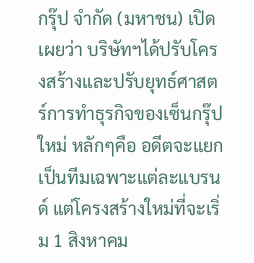กรุ๊ป จำกัด (มหาชน) เปิดเผยว่า บริษัทฯได้ปรับโครงสร้างและปรับยุทธ์ศาสตร์การทำธุรกิจของเซ็นกรุ๊ปใหม่ หลักๆคือ อดีตจะแยกเป็นทีมเฉพาะแต่ละแบรนด์ แต่โครงสร้างใหม่ที่จะเริ่ม 1 สิงหาคม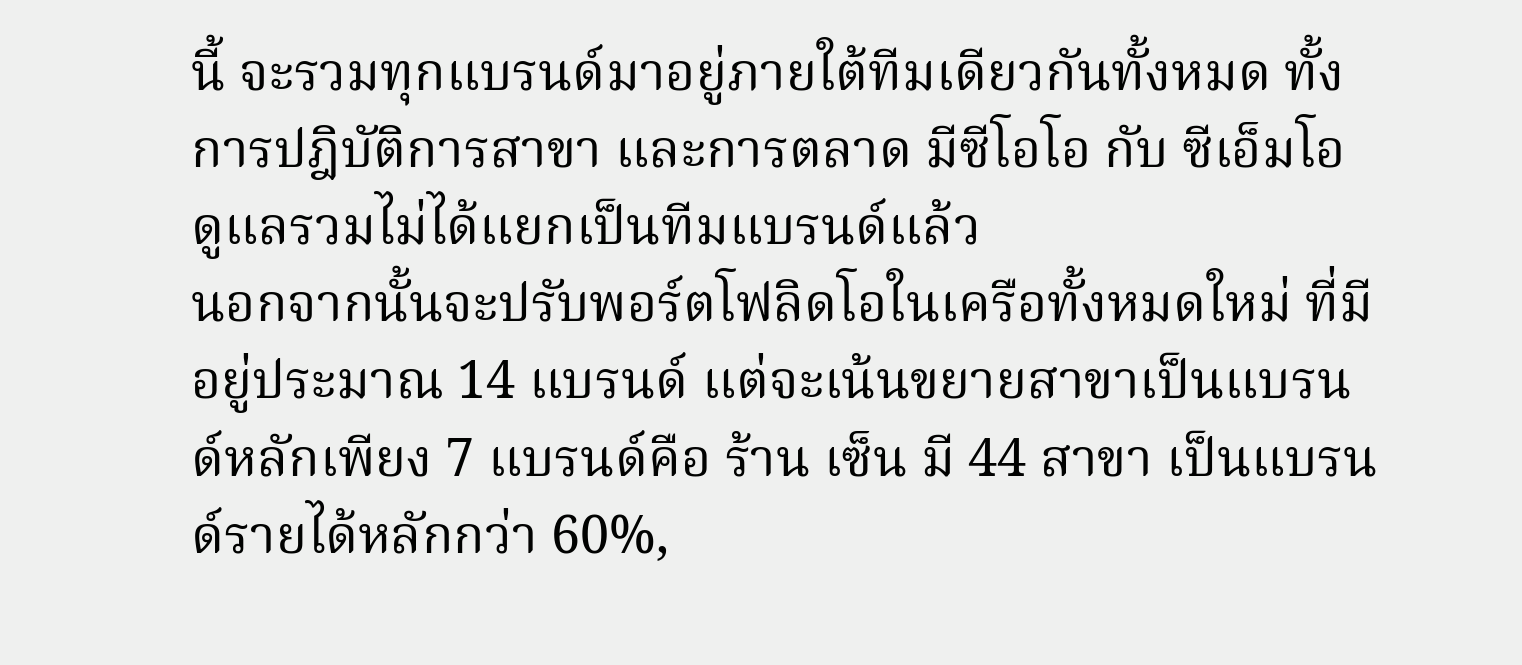นี้ จะรวมทุกแบรนด์มาอยู่ภายใต้ทีมเดียวกันทั้งหมด ทั้งการปฎิบัติการสาขา และการตลาด มีซีโอโอ กับ ซีเอ็มโอ ดูแลรวมไม่ได้แยกเป็นทีมแบรนด์แล้ว
นอกจากนั้นจะปรับพอร์ตโฟลิดโอในเครือทั้งหมดใหม่ ที่มีอยู่ประมาณ 14 แบรนด์ แต่จะเน้นขยายสาขาเป็นแบรนด์หลักเพียง 7 แบรนด์คือ ร้าน เซ็น มี 44 สาขา เป็นแบรนด์รายได้หลักกว่า 60%,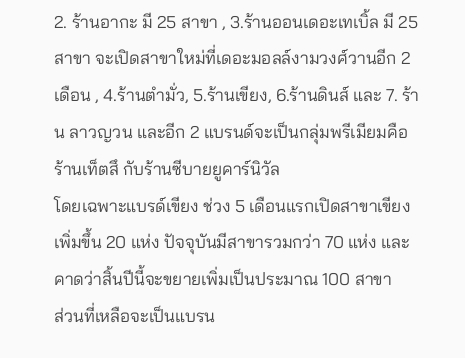2. ร้านอากะ มี 25 สาขา , 3.ร้านออนเดอะเทเบิ้ล มี 25 สาขา จะเปิดสาขาใหม่ที่เดอะมอลล์งามวงศ์วานอีก 2 เดือน , 4.ร้านตำมั่ว, 5.ร้านเขียง, 6.ร้านดินส์ และ 7. ร้าน ลาวญวน และอีก 2 แบรนด์จะเป็นกลุ่มพรีเมียมคือ ร้านเท็ตสึ กับร้านซีบายยูคาร์นิวัล
โดยเฉพาะแบรด์เขียง ช่วง 5 เดือนแรกเปิดสาขาเขียงเพิ่มขึ้น 20 แห่ง ปัจจุบันมีสาขารวมกว่า 70 แห่ง และคาดว่าสิ้นปีนี้จะขยายเพิ่มเป็นประมาณ 100 สาขา
ส่วนที่เหลือจะเป็นแบรน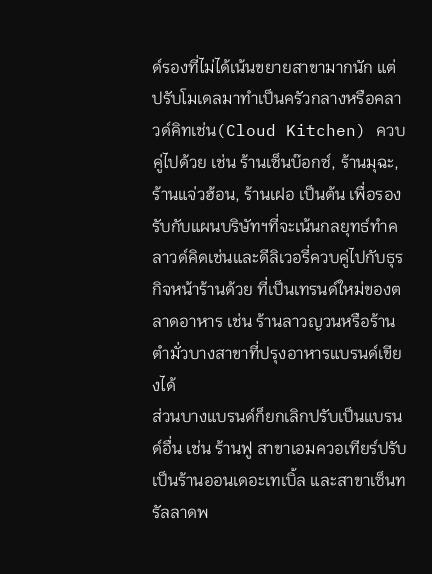ด์รองที่ไม่ได้เน้นขยายสาขามากนัก แต่ปรับโมเดลมาทำเป็นครัวกลางหรือคลาวด์คิทเช่น(Cloud Kitchen) ควบคู่ไปด้วย เช่น ร้านเซ็นบ๊อกซ์, ร้านมุฉะ, ร้านแจ่วฮ้อน, ร้านเฝอ เป็นต้น เพื่อรองรับกับแผนบริษัทฯที่จะเน้นกลยุทธ์ทำคลาวด์คิดเช่นและดีลิเวอรี่ควบคู่ไปกับธุรกิจหน้าร้านด้วย ที่เป็นเทรนด์ใหม่ของตลาดอาหาร เช่น ร้านลาวญวนหรือร้านตำมั่วบางสาขาที่ปรุงอาหารแบรนด์เขียงได้
ส่วนบางแบรนด์ก็ยกเลิกปรับเป็นแบรนด์อื่น เช่น ร้านฟู สาขาเอมควอเทียร์ปรับเป็นร้านออนเดอะเทเบิ้ล และสาขาเซ็นทรัลลาดพ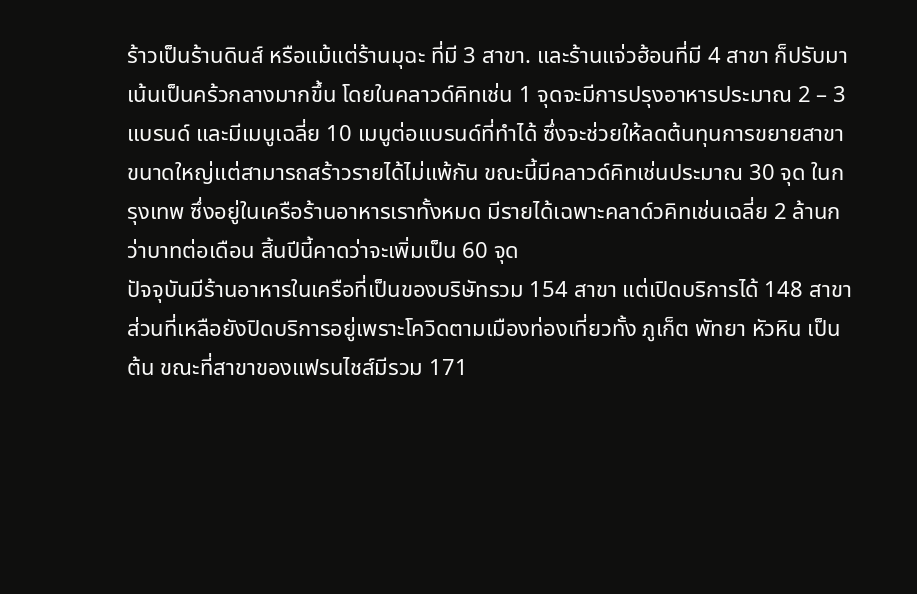ร้าวเป็นร้านดินส์ หรือแม้แต่ร้านมุฉะ ที่มี 3 สาขา. และร้านแจ่วฮ้อนที่มี 4 สาขา ก็ปรับมาเน้นเป็นคร้วกลางมากขึ้น โดยในคลาวด์คิทเช่น 1 จุดจะมีการปรุงอาหารประมาณ 2 – 3 แบรนด์ และมีเมนูเฉลี่ย 10 เมนูต่อแบรนด์ที่ทำได้ ซึ่งจะช่วยให้ลดต้นทุนการขยายสาขาขนาดใหญ่แต่สามารถสร้าวรายได้ไม่แพ้กัน ขณะนี้มีคลาวด์คิทเช่นประมาณ 30 จุด ในกรุงเทพ ซึ่งอยู่ในเครือร้านอาหารเราทั้งหมด มีรายได้เฉพาะคลาด์วคิทเช่นเฉลี่ย 2 ล้านกว่าบาทต่อเดือน สิ้นปีนี้คาดว่าจะเพิ่มเป็น 60 จุด
ปัจจุบันมีร้านอาหารในเครือที่เป็นของบริษัทรวม 154 สาขา แต่เปิดบริการได้ 148 สาขา ส่วนที่เหลือยังปิดบริการอยู่เพราะโควิดตามเมืองท่องเที่ยวทั้ง ภูเก็ต พัทยา หัวหิน เป็นต้น ขณะที่สาขาของแฟรนไชส์มีรวม 171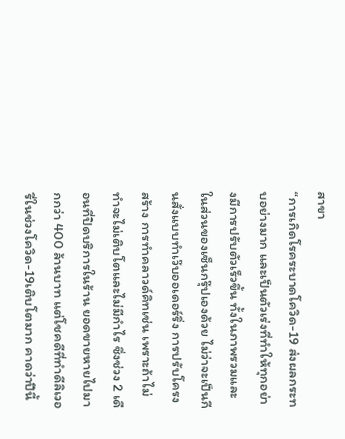สาขา
“การเกิดโรคระบาดโควิด-19 ส่งผลกระทบอย่างมาก และเป็นตัวเร่งที่ทำให้ทุกอย่างมีการปรับตัวเร็วขึ้น ทั้งในภาพรวมและในส่วนของเซ็นกรุ๊ปเองด้วย ไม่ว่าจะเป็นกีนสั่งแบบทำเว๊บออเดอร์ริ่ง การปรับโครงสร้าง การทำคลาวด์คิทเช่น เพราะถ้าไม่ทำจะไม่เติบโตและไม่มีกำไร ซึ่งช่วง 2 เดือนที่ปิดบริการในร้าน ยอดขายหายไปมากกว่า 400 ล้านบาท แต่โชคดีที่ทำดีลิเวอรี่ในช่วงโควิด-19เติบโตมาก คาดว่าปีนี้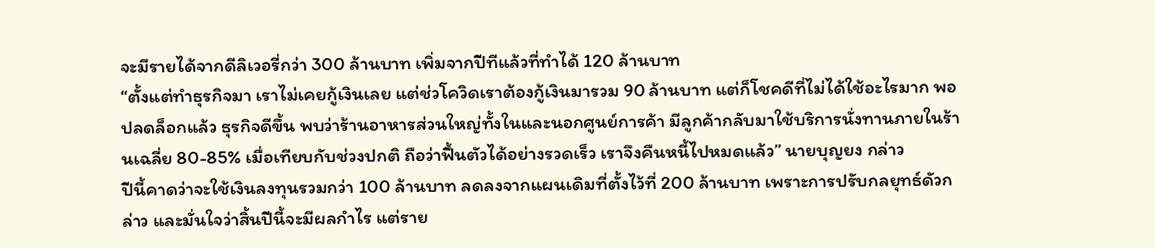จะมีรายได้จากดีลิเวอรี่กว่า 300 ล้านบาท เพิ่มจากปีทีแล้วที่ทำได้ 120 ล้านบาท
“ตั้งแต่ทำธุรกิจมา เราไม่เคยกู้เงินเลย แต่ช่วโควิดเราต้องกู้เงินมารวม 90 ล้านบาท แต่ก็โชคดีที่ไม่ได้ใช้อะไรมาก พอปลดล็อกแล้ว ธุรกิจดีขึ้น พบว่าร้านอาหารส่วนใหญ่ทั้งในและนอกศูนย์การค้า มีลูกค้ากลับมาใช้บริการนั่งทานภายในร้านเฉลี่ย 80-85% เมื่อเทียบกับช่วงปกติ ถือว่าฟื้นตัวได้อย่างรวดเร็ว เราจึงคืนหนี้ไปหมดแล้ว” นายบุญยง กล่าว
ปีนี้คาดว่าจะใช้เงินลงทุนรวมกว่า 100 ล้านบาท ลดลงจากแผนเดิมที่ตั้งไว้ที่ 200 ล้านบาท เพราะการปรับกลยุทธ์ดัวกล่าว และมั่นใจว่าสิ้นปีนี้จะมีผลกำไร แต่ราย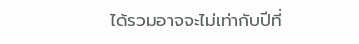ได้รวมอาจจะไม่เท่ากับปีที่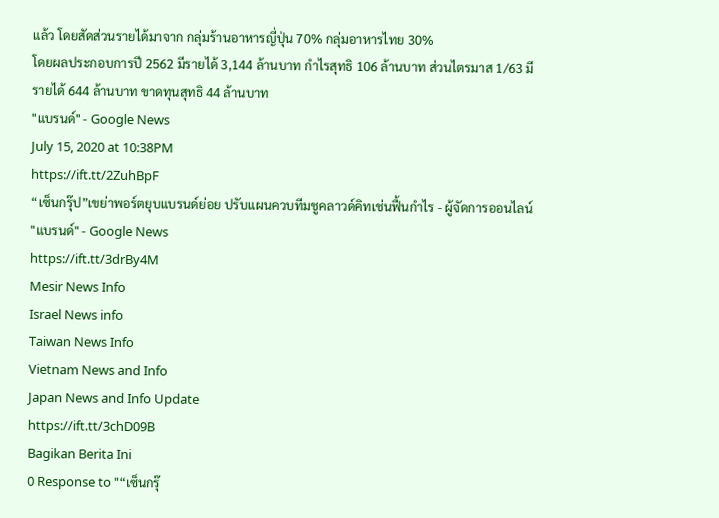แล้ว โดยสัดส่วนรายได้มาจาก กลุ่มร้านอาหารญี่ปุ่น 70% กลุ่มอาหารไทย 30%
โดยผลประกอบการปี 2562 มีรายได้ 3,144 ล้านบาท กำไรสุทธิ 106 ล้านบาท ส่วนไตรมาส 1/63 มีรายได้ 644 ล้านบาท ขาดทุนสุทธิ 44 ล้านบาท
"แบรนด์" - Google News
July 15, 2020 at 10:38PM
https://ift.tt/2ZuhBpF
“เซ็นกรุ๊ป”เขย่าพอร์ตยุบแบรนด์ย่อย ปรับแผนควบทีมชูคลาวด์คิทเช่นฟื้นกำไร - ผู้จัดการออนไลน์
"แบรนด์" - Google News
https://ift.tt/3drBy4M
Mesir News Info
Israel News info
Taiwan News Info
Vietnam News and Info
Japan News and Info Update
https://ift.tt/3chD09B
Bagikan Berita Ini
0 Response to "“เซ็นกรุ๊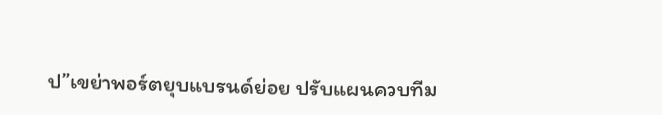ป”เขย่าพอร์ตยุบแบรนด์ย่อย ปรับแผนควบทีม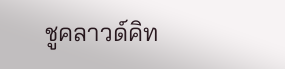ชูคลาวด์คิท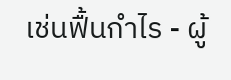เช่นฟื้นกำไร - ผู้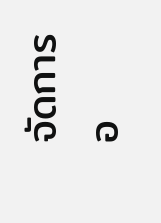จัดการอ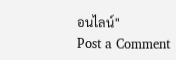อนไลน์"
Post a Comment